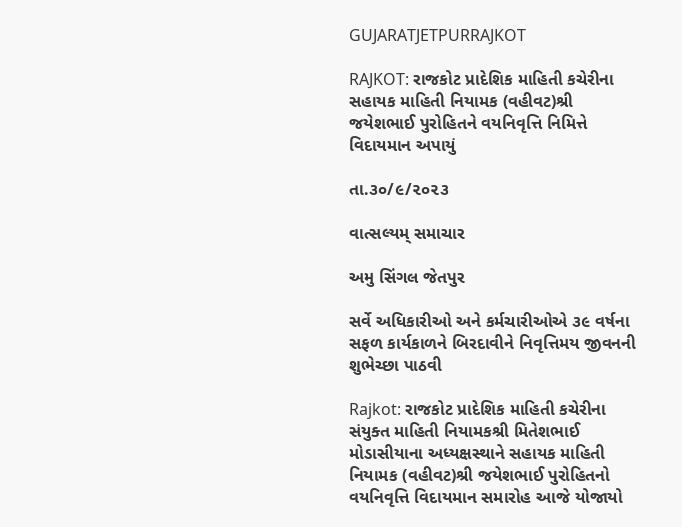GUJARATJETPURRAJKOT

RAJKOT: રાજકોટ પ્રાદેશિક માહિતી કચેરીના સહાયક માહિતી નિયામક (વહીવટ)શ્રી જયેશભાઈ પુરોહિતને વયનિવૃત્તિ નિમિત્તે વિદાયમાન અપાયું

તા.૩૦/૯/૨૦૨૩

વાત્સલ્યમ્ સમાચાર

અમુ સિંગલ જેતપુર

સર્વે અધિકારીઓ અને કર્મચારીઓએ ૩૯ વર્ષના સફળ કાર્યકાળને બિરદાવીને નિવૃત્તિમય જીવનની શુભેચ્છા પાઠવી

Rajkot: રાજકોટ પ્રાદેશિક માહિતી કચેરીના સંયુક્ત માહિતી નિયામકશ્રી મિતેશભાઈ મોડાસીયાના અધ્યક્ષસ્થાને સહાયક માહિતી નિયામક (વહીવટ)શ્રી જયેશભાઈ પુરોહિતનો વયનિવૃત્તિ વિદાયમાન સમારોહ આજે યોજાયો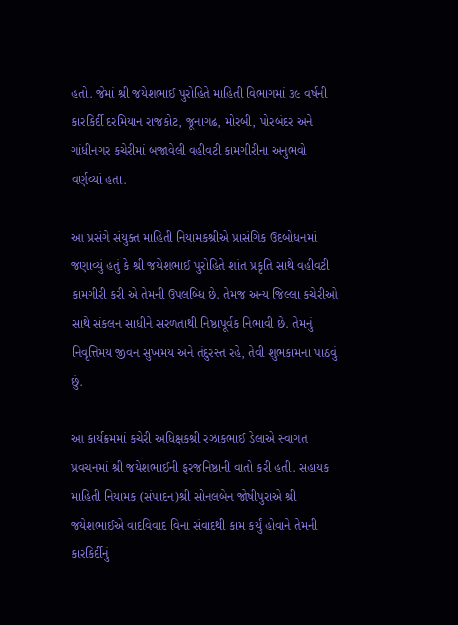હતો. જેમાં શ્રી જયેશભાઈ પુરોહિતે માહિતી વિભાગમાં ૩૯ વર્ષની કારકિર્દી દરમિયાન રાજકોટ, જૂનાગઢ, મોરબી, પોરબંદર અને ગાંધીનગર કચેરીમાં બજાવેલી વહીવટી કામગીરીના અનુભવો વર્ણવ્યાં હતા.

આ પ્રસંગે સંયુક્ત માહિતી નિયામકશ્રીએ પ્રાસંગિક ઉદબોધનમાં જણાવ્યું હતું કે શ્રી જયેશભાઈ પુરોહિતે શાંત પ્રકૃતિ સાથે વહીવટી કામગીરી કરી એ તેમની ઉપલબ્ધિ છે. તેમજ અન્ય જિલ્લા કચેરીઓ સાથે સંકલન સાધીને સરળતાથી નિષ્ઠાપૂર્વક નિભાવી છે. તેમનું નિવૃત્તિમય જીવન સુખમય અને તંદુરસ્ત રહે, તેવી શુભકામના પાઠવું છું.

આ કાર્યક્રમમાં કચેરી અધિક્ષકશ્રી રઝાકભાઈ ડેલાએ સ્વાગત પ્રવચનમાં શ્રી જયેશભાઈની ફરજનિષ્ઠાની વાતો કરી હતી. સહાયક માહિતી નિયામક (સંપાદન)શ્રી સોનલબેન જોષીપુરાએ શ્રી જયેશભાઈએ વાદવિવાદ વિના સંવાદથી કામ કર્યું હોવાને તેમની કારકિર્દીનું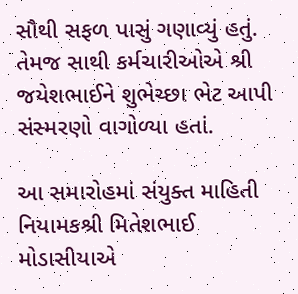સૌથી સફળ પાસું ગણાવ્યું હતું. તેમજ સાથી કર્મચારીઓએ શ્રી જયેશભાઈને શુભેચ્છા ભેટ આપી સંસ્મરણો વાગોળ્યા હતાં.

આ સમારોહમાં સંયુક્ત માહિતી નિયામકશ્રી મિતેશભાઈ મોડાસીયાએ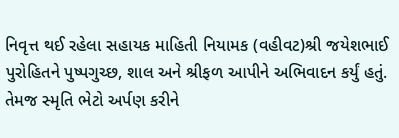નિવૃત્ત થઈ રહેલા સહાયક માહિતી નિયામક (વહીવટ)શ્રી જયેશભાઈ પુરોહિતને પુષ્પગુચ્છ, શાલ અને શ્રીફળ આપીને અભિવાદન કર્યું હતું. તેમજ સ્મૃતિ ભેટો અર્પણ કરીને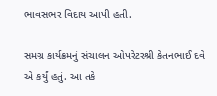ભાવસભર વિદાય આપી હતી.

સમગ્ર કાર્યક્રમનું સંચાલન ઓપરેટરશ્રી કેતનભાઈ દવે એ કર્યું હતું. આ તકે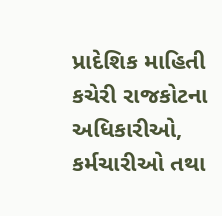પ્રાદેશિક માહિતી કચેરી રાજકોટના અધિકારીઓ, કર્મચારીઓ તથા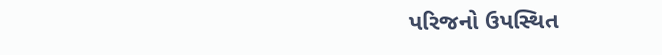પરિજનો ઉપસ્થિત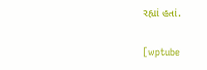રહ્યાં હતાં.

[wptube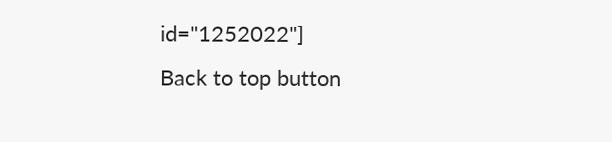id="1252022"]
Back to top button